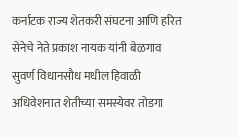कर्नाटक राज्य शेतकरी संघटना आणि हरित सेनेचे नेते प्रकाश नायक यांनी बेळगाव सुवर्ण विधानसौध मधील हिवाळी अधिवेशनात शेतीच्या समस्येवर तोडगा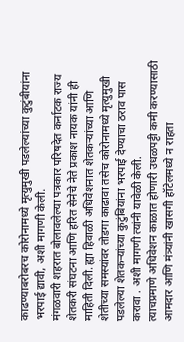काढण्याबरोबरच कोरोनामध्ये मृत्युमुखी पडलेल्यांच्या कुटुंबीयांना भरपाई द्यावी, अशी मागणी केली.
मंगळवारी शहरात बोलावलेल्या पत्रकार परिषदेत कर्नाटक राज्य शेतकरी संघटना आणि हरित सेनेचे नेते प्रकाश नायक यांनी ही माहिती दिली. ह्या हिवाळी अधिवेशनात शेतकऱ्यांच्या आणि शेतीच्या समस्यांवर तोडगा काढावा तसेच कोरोनामध्ये मृत्युमुखी पडलेल्या शेतकऱ्यांच्या कुटुंबियांना भरपाई देण्याचा ठराव पास करावा . अशी मागणी त्यांनी यावेळी केली.
त्याचप्रमाणे अधिवेशन काळात होणारी उधळपट्टी कमी करण्यासाठी आमदार आणि मंत्र्यांनी खासगी हॉटेलमध्ये न राहता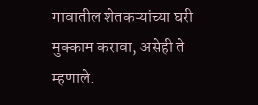गावातील शेतकऱ्यांच्या घरी मुक्काम करावा, असेही ते म्हणाले.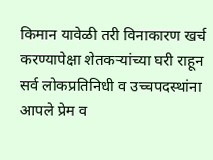किमान यावेळी तरी विनाकारण खर्च करण्यापेक्षा शेतकऱ्यांच्या घरी राहून सर्व लोकप्रतिनिधी व उच्चपदस्थांना आपले प्रेम व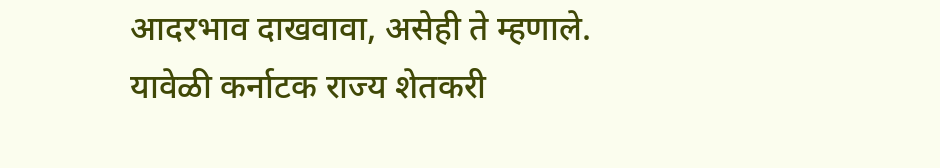आदरभाव दाखवावा, असेही ते म्हणाले.
यावेळी कर्नाटक राज्य शेतकरी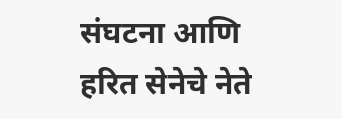संघटना आणि हरित सेनेचे नेते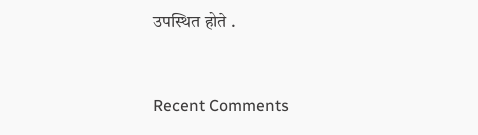उपस्थित होते .


Recent Comments